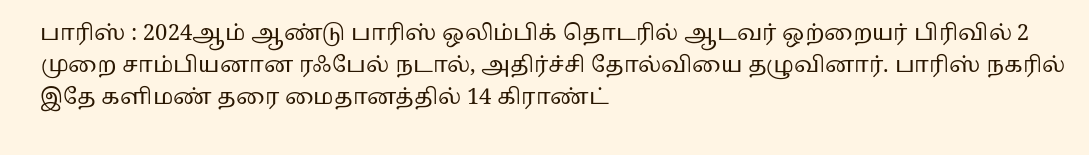பாரிஸ் : 2024ஆம் ஆண்டு பாரிஸ் ஒலிம்பிக் தொடரில் ஆடவர் ஒற்றையர் பிரிவில் 2 முறை சாம்பியனான ரஃபேல் நடால், அதிர்ச்சி தோல்வியை தழுவினார். பாரிஸ் நகரில் இதே களிமண் தரை மைதானத்தில் 14 கிராண்ட்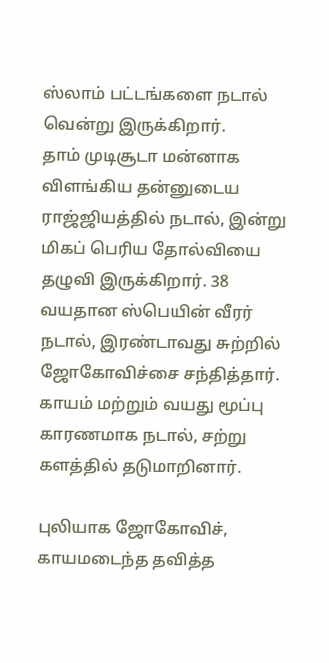ஸ்லாம் பட்டங்களை நடால் வென்று இருக்கிறார்.
தாம் முடிசூடா மன்னாக விளங்கிய தன்னுடைய ராஜ்ஜியத்தில் நடால், இன்று மிகப் பெரிய தோல்வியை தழுவி இருக்கிறார். 38 வயதான ஸ்பெயின் வீரர் நடால், இரண்டாவது சுற்றில் ஜோகோவிச்சை சந்தித்தார். காயம் மற்றும் வயது மூப்பு காரணமாக நடால், சற்று களத்தில் தடுமாறினார்.

புலியாக ஜோகோவிச், காயமடைந்த தவித்த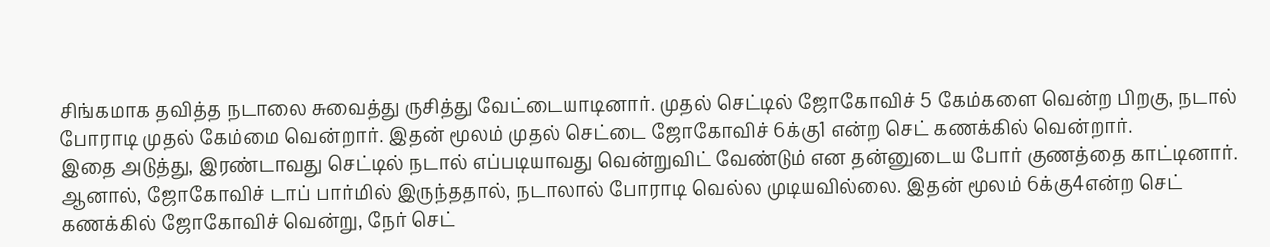சிங்கமாக தவித்த நடாலை சுவைத்து ருசித்து வேட்டையாடினார். முதல் செட்டில் ஜோகோவிச் 5 கேம்களை வென்ற பிறகு, நடால் போராடி முதல் கேம்மை வென்றார். இதன் மூலம் முதல் செட்டை ஜோகோவிச் 6க்கு1 என்ற செட் கணக்கில் வென்றார்.
இதை அடுத்து, இரண்டாவது செட்டில் நடால் எப்படியாவது வென்றுவிட் வேண்டும் என தன்னுடைய போர் குணத்தை காட்டினார். ஆனால், ஜோகோவிச் டாப் பார்மில் இருந்ததால், நடாலால் போராடி வெல்ல முடியவில்லை. இதன் மூலம் 6க்கு4என்ற செட் கணக்கில் ஜோகோவிச் வென்று, நேர் செட்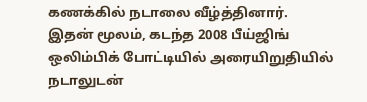கணக்கில் நடாலை வீழ்த்தினார்.
இதன் மூலம், கடந்த 2008 பீய்ஜிங் ஒலிம்பிக் போட்டியில் அரையிறுதியில் நடாலுடன்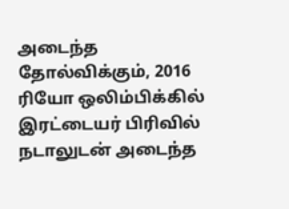அடைந்த தோல்விக்கும், 2016 ரியோ ஒலிம்பிக்கில் இரட்டையர் பிரிவில் நடாலுடன் அடைந்த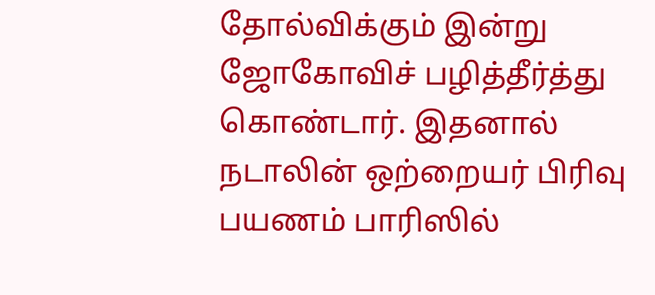தோல்விக்கும் இன்று ஜோகோவிச் பழித்தீர்த்து கொண்டார். இதனால் நடாலின் ஒற்றையர் பிரிவு பயணம் பாரிஸில்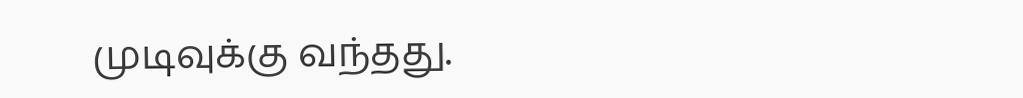முடிவுக்கு வந்தது.